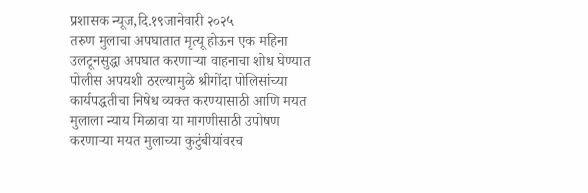प्रशासक न्यूज,दि.१९जानेवारी २०२५
तरुण मुलाचा अपघातात मृत्यू होऊन एक महिना उलटूनसुद्धा अपघात करणाऱ्या वाहनाचा शोध घेण्यात पोलीस अपयशी ठरल्यामुळे श्रीगोंदा पोलिसांच्या कार्यपद्धतीचा निषेध व्यक्त करण्यासाठी आणि मयत मुलाला न्याय मिळावा या मागणीसाठी उपोषण करणाऱ्या मयत मुलाच्या कुटुंबीयांवरच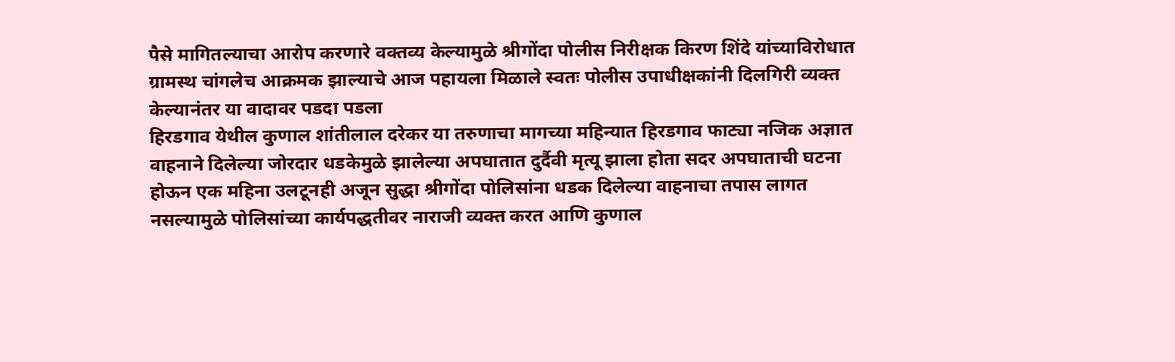पैसे मागितल्याचा आरोप करणारे वक्तव्य केल्यामुळे श्रीगोंदा पोलीस निरीक्षक किरण शिंदे यांच्याविरोधात ग्रामस्थ चांगलेच आक्रमक झाल्याचे आज पहायला मिळाले स्वतः पोलीस उपाधीक्षकांनी दिलगिरी व्यक्त केल्यानंतर या वादावर पडदा पडला
हिरडगाव येथील कुणाल शांतीलाल दरेकर या तरुणाचा मागच्या महिन्यात हिरडगाव फाट्या नजिक अज्ञात वाहनाने दिलेल्या जोरदार धडकेमुळे झालेल्या अपघातात दुर्दैवी मृत्यू झाला होता सदर अपघाताची घटना होऊन एक महिना उलटूनही अजून सुद्धा श्रीगोंदा पोलिसांना धडक दिलेल्या वाहनाचा तपास लागत नसल्यामुळे पोलिसांच्या कार्यपद्धतीवर नाराजी व्यक्त करत आणि कुणाल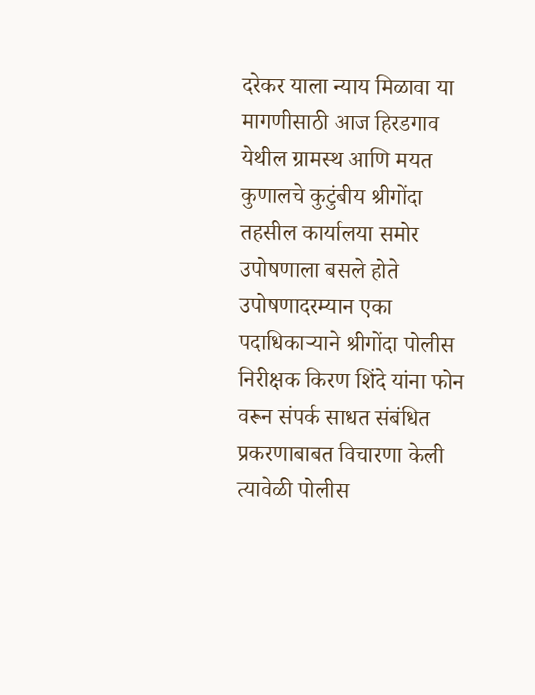दरेकर याला न्याय मिळावा या मागणीसाठी आज हिरडगाव येथील ग्रामस्थ आणि मयत कुणालचे कुटुंबीय श्रीगोंदा तहसील कार्यालया समोर उपोषणाला बसले होते उपोषणादरम्यान एका पदाधिकाऱ्याने श्रीगोंदा पोलीस निरीक्षक किरण शिंदे यांना फोन वरून संपर्क साधत संबंधित प्रकरणाबाबत विचारणा केली त्यावेळी पोलीस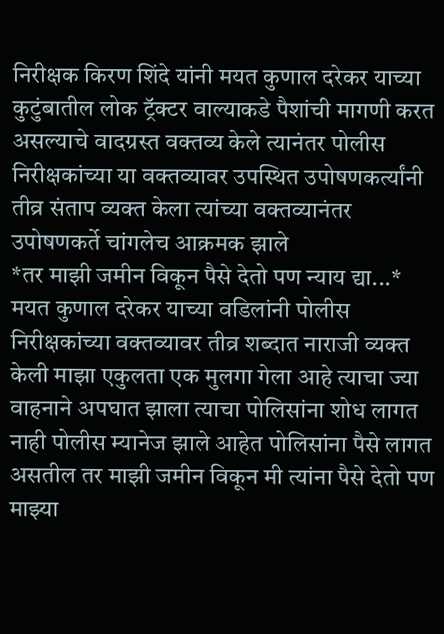निरीक्षक किरण शिंदे यांनी मयत कुणाल दरेकर याच्या कुटुंबातील लोक ट्रॅक्टर वाल्याकडे पैशांची मागणी करत असल्याचे वादग्रस्त वक्तव्य केले त्यानंतर पोलीस निरीक्षकांच्या या वक्तव्यावर उपस्थित उपोषणकर्त्यांनी तीव्र संताप व्यक्त केला त्यांच्या वक्तव्यानंतर उपोषणकर्ते चांगलेच आक्रमक झाले
*तर माझी जमीन विकून पैसे देतो पण न्याय द्या...*
मयत कुणाल दरेकर याच्या वडिलांनी पोलीस निरीक्षकांच्या वक्तव्यावर तीव्र शब्दात नाराजी व्यक्त केली माझा एकुलता एक मुलगा गेला आहे त्याचा ज्या वाहनाने अपघात झाला त्याचा पोलिसांना शोध लागत नाही पोलीस म्यानेज झाले आहेत पोलिसांना पैसे लागत असतील तर माझी जमीन विकून मी त्यांना पैसे देतो पण माझ्या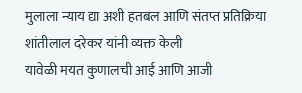मुलाला न्याय द्या अशी हतबल आणि संतप्त प्रतिक्रिया शांतीलाल दरेकर यांनी व्यक्त केली
यावेळी मयत कुणालची आई आणि आजी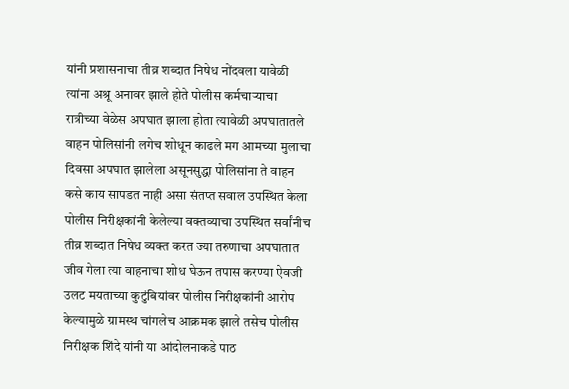यांनी प्रशासनाचा तीव्र शब्दात निषेध नोंदवला यावेळी त्यांना अश्रू अनावर झाले होते पोलीस कर्मचाऱ्याचा रात्रीच्या वेळेस अपघात झाला होता त्यावेळी अपघातातले वाहन पोलिसांनी लगेच शोधून काढले मग आमच्या मुलाचा दिवसा अपघात झालेला असूनसुद्धा पोलिसांना ते वाहन कसे काय सापडत नाही असा संतप्त सवाल उपस्थित केला
पोलीस निरीक्षकांनी केलेल्या वक्तव्याचा उपस्थित सर्वांनीच तीव्र शब्दात निषेध व्यक्त करत ज्या तरुणाचा अपघातात जीव गेला त्या वाहनाचा शोध घेऊन तपास करण्या ऐवजी उलट मयताच्या कुटुंबियांवर पोलीस निरीक्षकांनी आरोप केल्यामुळे ग्रामस्थ चांगलेच आक्रमक झाले तसेच पोलीस निरीक्षक शिंदे यांनी या आंदोलनाकडे पाठ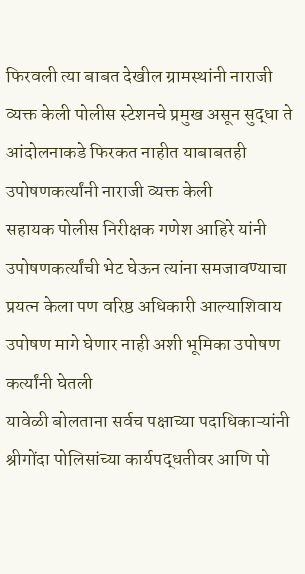फिरवली त्या बाबत देखील ग्रामस्थांनी नाराजी व्यक्त केली पोलीस स्टेशनचे प्रमुख असून सुद्धा ते आंदोलनाकडे फिरकत नाहीत याबाबतही उपोषणकर्त्यांनी नाराजी व्यक्त केली
सहायक पोलीस निरीक्षक गणेश आहिरे यांनी उपोषणकर्त्यांची भेट घेऊन त्यांना समजावण्याचा प्रयत्न केला पण वरिष्ठ अधिकारी आल्याशिवाय उपोषण मागे घेणार नाही अशी भूमिका उपोषण कर्त्यांनी घेतली
यावेळी बोलताना सर्वच पक्षाच्या पदाधिकाऱ्यांनी श्रीगोंदा पोलिसांच्या कार्यपद्धतीवर आणि पो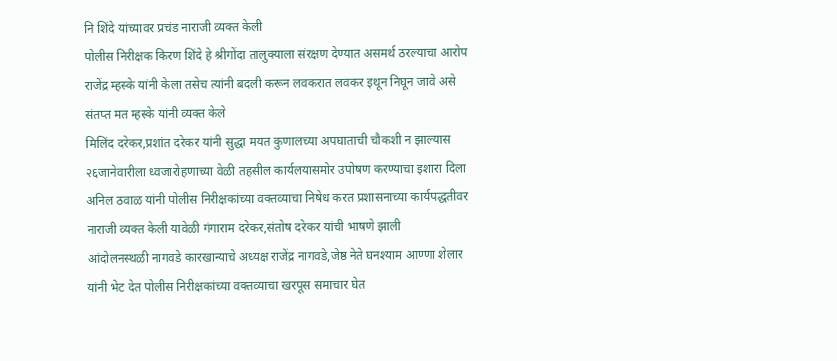नि शिंदे यांच्यावर प्रचंड नाराजी व्यक्त केली
पोलीस निरीक्षक किरण शिंदे हे श्रीगोंदा तालुक्याला संरक्षण देण्यात असमर्थ ठरल्याचा आरोप राजेंद्र म्हस्के यांनी केला तसेच त्यांनी बदली करून लवकरात लवकर इथून निघून जावे असे संतप्त मत म्हस्के यांनी व्यक्त केले
मिलिंद दरेकर,प्रशांत दरेकर यांनी सुद्धा मयत कुणालच्या अपघाताची चौकशी न झाल्यास २६जानेवारीला ध्वजारोहणाच्या वेळी तहसील कार्यलयासमोर उपोषण करण्याचा इशारा दिला अनिल ठवाळ यांनी पोलीस निरीक्षकांच्या वक्तव्याचा निषेध करत प्रशासनाच्या कार्यपद्धतीवर नाराजी व्यक्त केली यावेळी गंगाराम दरेकर,संतोष दरेकर यांची भाषणे झाली
आंदोलनस्थळी नागवडे कारखान्याचे अध्यक्ष राजेंद्र नागवडे,जेष्ठ नेते घनश्याम आण्णा शेलार यांनी भेट देत पोलीस निरीक्षकांच्या वक्तव्याचा खरपूस समाचार घेत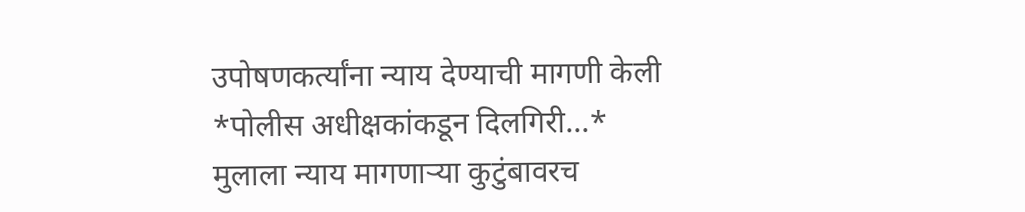उपोषणकर्त्यांना न्याय देण्याची मागणी केली
*पोलीस अधीक्षकांकडून दिलगिरी...*
मुलाला न्याय मागणाऱ्या कुटुंबावरच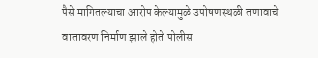पैसे मागितल्याचा आरोप केल्यामुळे उपोषणस्थळी तणावाचे वातावरण निर्माण झाले होते पोलीस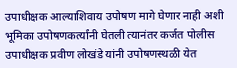उपाधीक्षक आल्याशिवाय उपोषण मागे घेणार नाही अशी भूमिका उपोषणकर्त्यांनी घेतली त्यानंतर कर्जत पोलीस उपाधीक्षक प्रवीण लोखंडे यांनी उपोषणस्थळी येत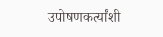उपोषणकर्त्यांशी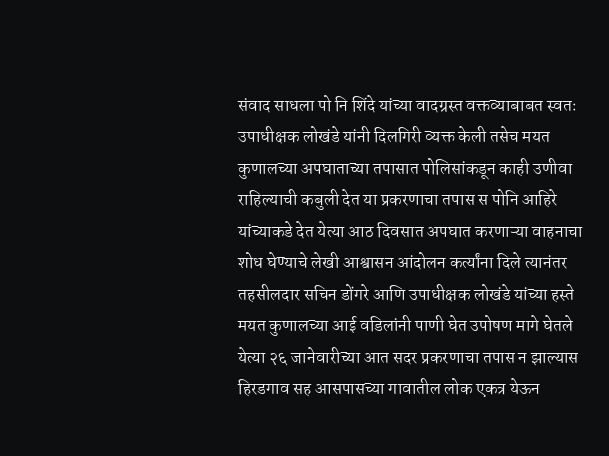संवाद साधला पो नि शिंदे यांच्या वादग्रस्त वक्तव्याबाबत स्वतः उपाधीक्षक लोखंडे यांनी दिलगिरी व्यक्त केली तसेच मयत कुणालच्या अपघाताच्या तपासात पोलिसांकडून काही उणीवा राहिल्याची कबुली देत या प्रकरणाचा तपास स पोनि आहिरे यांच्याकडे देत येत्या आठ दिवसात अपघात करणाऱ्या वाहनाचा शोध घेण्याचे लेखी आश्वासन आंदोलन कर्त्यांना दिले त्यानंतर तहसीलदार सचिन डोंगरे आणि उपाधीक्षक लोखंडे यांच्या हस्ते मयत कुणालच्या आई वडिलांनी पाणी घेत उपोषण मागे घेतले
येत्या २६ जानेवारीच्या आत सदर प्रकरणाचा तपास न झाल्यास हिरडगाव सह आसपासच्या गावातील लोक एकत्र येऊन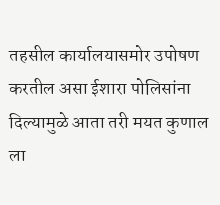तहसील कार्यालयासमोर उपोषण करतील असा ईशारा पोलिसांना दिल्यामुळे आता तरी मयत कुणाल ला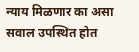न्याय मिळणार का असा सवाल उपस्थित होत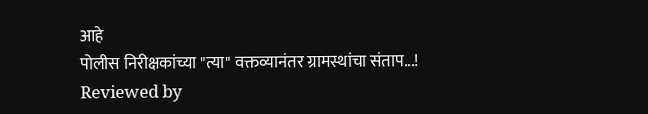आहे
पोलीस निरीक्षकांच्या "त्या" वक्तव्यानंतर ग्रामस्थांचा संताप...!
Reviewed by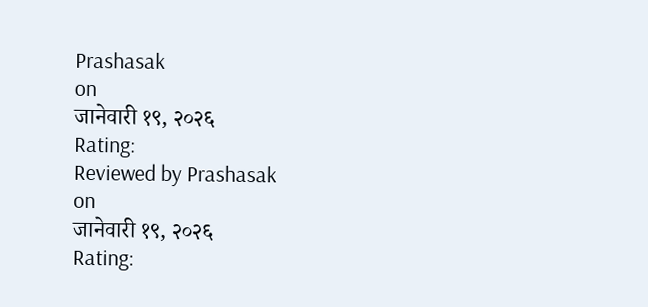Prashasak
on
जानेवारी १९, २०२६
Rating:
Reviewed by Prashasak
on
जानेवारी १९, २०२६
Rating: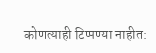कोणत्याही टिप्पण्या नाहीत: